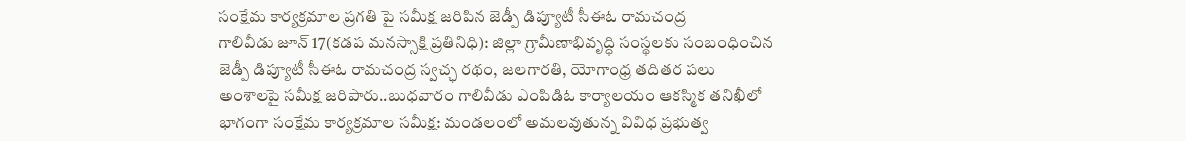సంక్షేమ కార్యక్రమాల ప్రగతి పై సమీక్ష జరిపిన జెడ్పీ డిప్యూటీ సీఈఓ రామచంద్ర
గాలివీడు జూన్ 17(కడప మనస్సాక్షి ప్రతినిధి): జిల్లా గ్రామీణాభివృద్ధి సంస్థలకు సంబంధించిన జెడ్పీ డిప్యూటీ సీఈఓ రామచంద్ర స్వచ్ఛ రథం, జలగారతి, యోగాంధ్ర తదితర పలు అంశాలపై సమీక్ష జరిపారు..బుధవారం గాలివీడు ఎంపిడిఓ కార్యాలయం ఆకస్మిక తనిఖీలో భాగంగా సంక్షేమ కార్యక్రమాల సమీక్ష: మండలంలో అమలవుతున్న వివిధ ప్రభుత్వ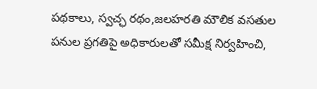పథకాలు, స్వచ్ఛ రథం,జలహరతి మౌలిక వసతుల పనుల ప్రగతిపై అధికారులతో సమీక్ష నిర్వహించి,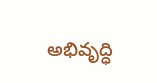అభివృద్ధి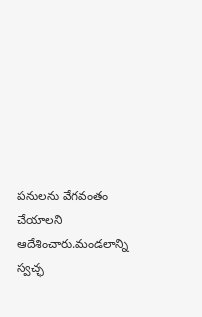పనులను వేగవంతం చేయాలని ఆదేశించారు.మండలాన్ని స్వచ్ఛ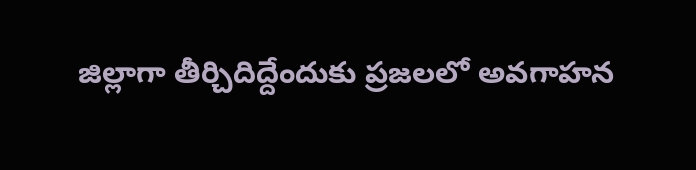జిల్లాగా తీర్చిదిద్దేందుకు ప్రజలలో అవగాహన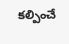కల్పించే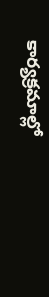కార్యక్రమాల్లో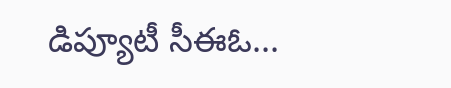డిప్యూటీ సీఈఓ...